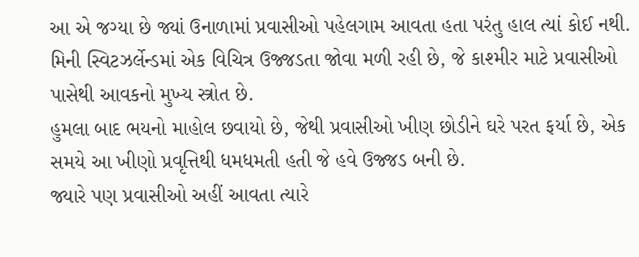આ એ જગ્યા છે જ્યાં ઉનાળામાં પ્રવાસીઓ પહેલગામ આવતા હતા પરંતુ હાલ ત્યાં કોઈ નથી.
મિની સ્વિટઝર્લેન્ડમાં એક વિચિત્ર ઉજ્જડતા જોવા મળી રહી છે, જે કાશ્મીર માટે પ્રવાસીઓ પાસેથી આવકનો મુખ્ય સ્ત્રોત છે.
હુમલા બાદ ભયનો માહોલ છવાયો છે, જેથી પ્રવાસીઓ ખીણ છોડીને ઘરે પરત ફર્યા છે, એક સમયે આ ખીણો પ્રવૃત્તિથી ધમધમતી હતી જે હવે ઉજ્જડ બની છે.
જ્યારે પણ પ્રવાસીઓ અહીં આવતા ત્યારે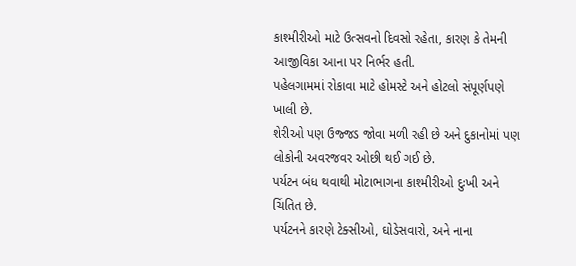કાશ્મીરીઓ માટે ઉત્સવનો દિવસો રહેતા, કારણ કે તેમની આજીવિકા આના પર નિર્ભર હતી.
પહેલગામમાં રોકાવા માટે હોમસ્ટે અને હોટલો સંપૂર્ણપણે ખાલી છે.
શેરીઓ પણ ઉજ્જડ જોવા મળી રહી છે અને દુકાનોમાં પણ લોકોની અવરજવર ઓછી થઈ ગઈ છે.
પર્યટન બંધ થવાથી મોટાભાગના કાશ્મીરીઓ દુઃખી અને ચિંતિત છે.
પર્યટનને કારણે ટેક્સીઓ, ઘોડેસવારો, અને નાના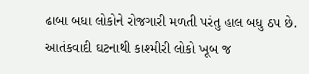ઢાબા બધા લોકોને રોજગારી મળતી પરંતુ હાલ બધુ ઠપ છે.
આતંકવાદી ઘટનાથી કાશ્મીરી લોકો ખૂબ જ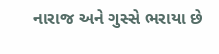નારાજ અને ગુસ્સે ભરાયા છે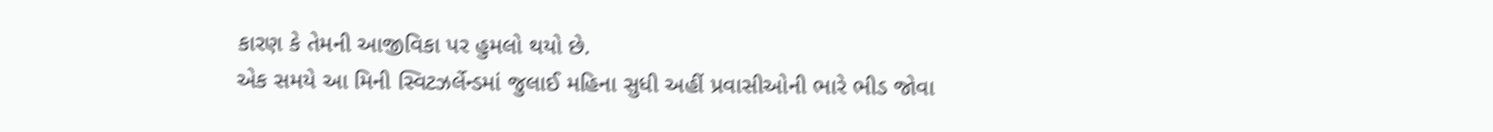કારણ કે તેમની આજીવિકા પર હુમલો થયો છે.
એક સમયે આ મિની સ્વિટઝર્લેન્ડમાં જુલાઈ મહિના સુધી અહીં પ્રવાસીઓની ભારે ભીડ જોવા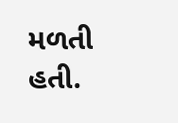મળતી હતી.